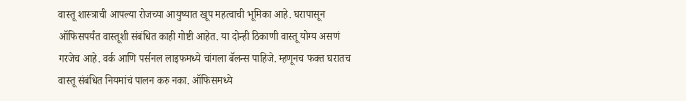वास्तू शास्त्राची आपल्या रोजच्या आयुष्यात खूप महत्वाची भूमिका आहे. घरापासून ऑफिसपर्यंत वास्तूशी संबंधित काही गोष्टी आहेत. या दोन्ही ठिकाणी वास्तू योग्य असणं गरजेच आहे. वर्क आणि पर्सनल लाइफमध्ये चांगला बॅलन्स पाहिजे. म्हणूनच फक्त घरातच वास्तू संबंधित नियमांचं पालन करु नका. ऑफिसमध्ये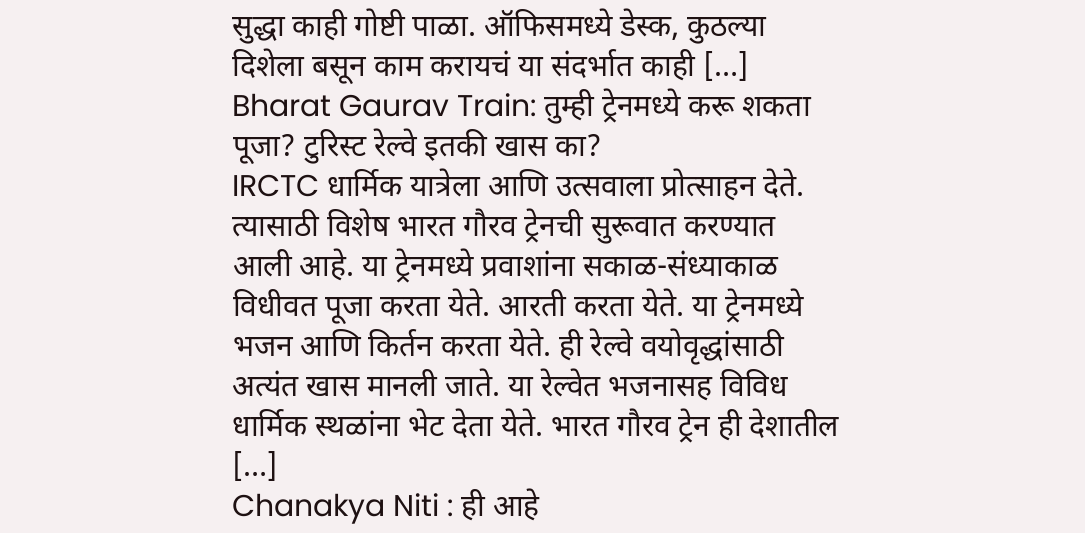सुद्धा काही गोष्टी पाळा. ऑफिसमध्ये डेस्क, कुठल्या दिशेला बसून काम करायचं या संदर्भात काही […]
Bharat Gaurav Train: तुम्ही ट्रेनमध्ये करू शकता पूजा? टुरिस्ट रेल्वे इतकी खास का?
IRCTC धार्मिक यात्रेला आणि उत्सवाला प्रोत्साहन देते. त्यासाठी विशेष भारत गौरव ट्रेनची सुरूवात करण्यात आली आहे. या ट्रेनमध्ये प्रवाशांना सकाळ-संध्याकाळ विधीवत पूजा करता येते. आरती करता येते. या ट्रेनमध्ये भजन आणि किर्तन करता येते. ही रेल्वे वयोवृद्धांसाठी अत्यंत खास मानली जाते. या रेल्वेत भजनासह विविध धार्मिक स्थळांना भेट देता येते. भारत गौरव ट्रेन ही देशातील […]
Chanakya Niti : ही आहे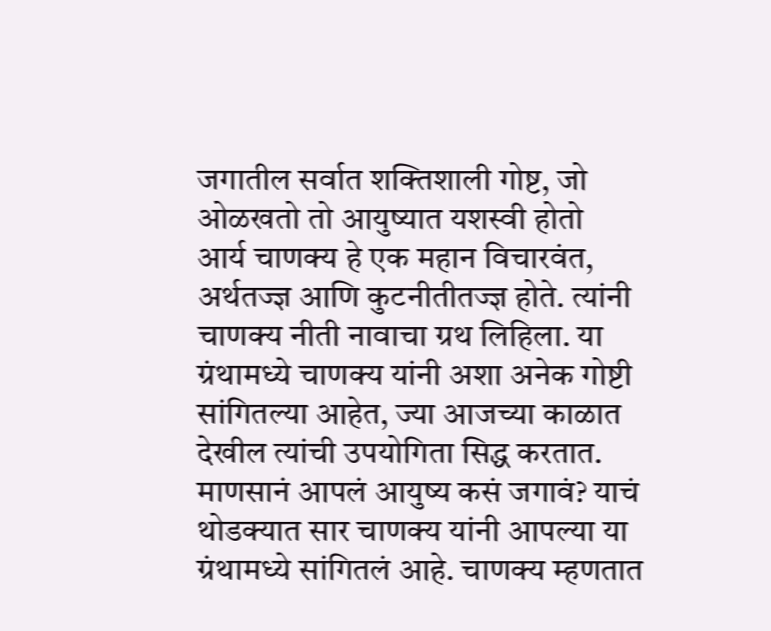जगातील सर्वात शक्तिशाली गोष्ट, जो ओळखतो तो आयुष्यात यशस्वी होतो
आर्य चाणक्य हे एक महान विचारवंत, अर्थतज्ज्ञ आणि कुटनीतीतज्ज्ञ होते. त्यांनी चाणक्य नीती नावाचा ग्रथ लिहिला. या ग्रंथामध्ये चाणक्य यांनी अशा अनेक गोष्टी सांगितल्या आहेत, ज्या आजच्या काळात देखील त्यांची उपयोगिता सिद्ध करतात. माणसानं आपलं आयुष्य कसं जगावं? याचं थोडक्यात सार चाणक्य यांनी आपल्या या ग्रंथामध्ये सांगितलं आहे. चाणक्य म्हणतात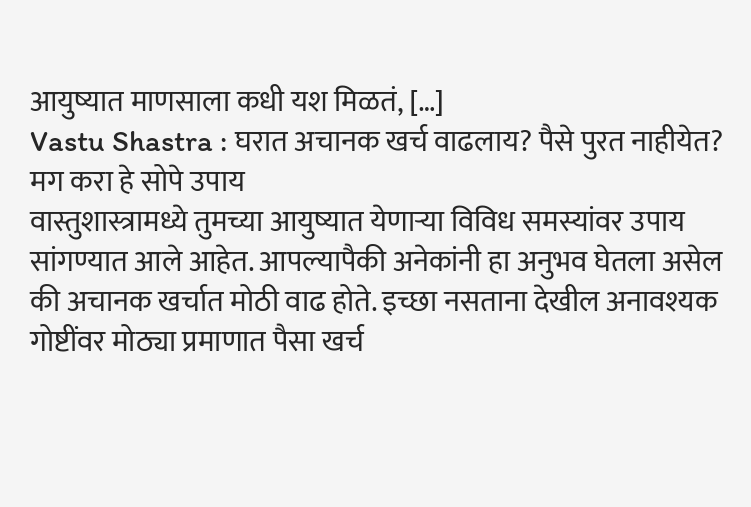आयुष्यात माणसाला कधी यश मिळतं, […]
Vastu Shastra : घरात अचानक खर्च वाढलाय? पैसे पुरत नाहीयेत? मग करा हे सोपे उपाय
वास्तुशास्त्रामध्ये तुमच्या आयुष्यात येणाऱ्या विविध समस्यांवर उपाय सांगण्यात आले आहेत. आपल्यापैकी अनेकांनी हा अनुभव घेतला असेल की अचानक खर्चात मोठी वाढ होते. इच्छा नसताना देखील अनावश्यक गोष्टींवर मोठ्या प्रमाणात पैसा खर्च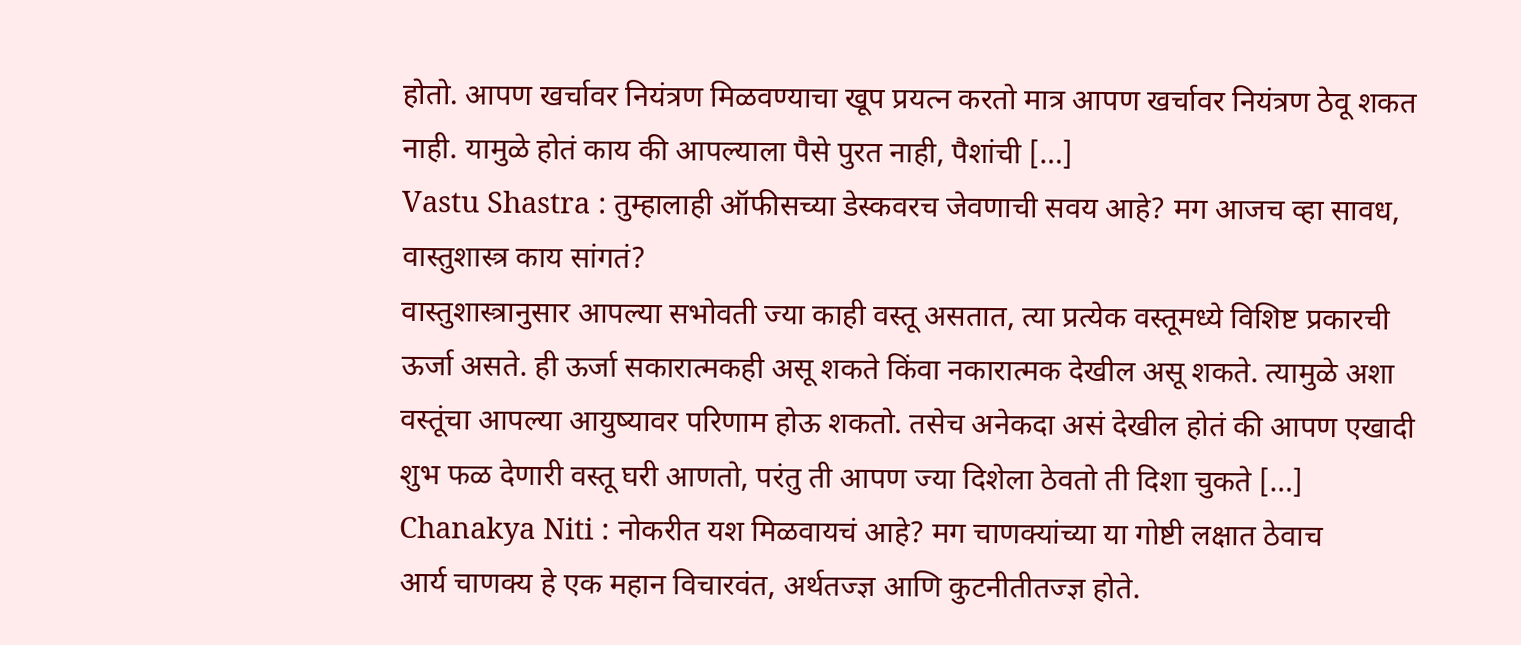होतो. आपण खर्चावर नियंत्रण मिळवण्याचा खूप प्रयत्न करतो मात्र आपण खर्चावर नियंत्रण ठेवू शकत नाही. यामुळे होतं काय की आपल्याला पैसे पुरत नाही, पैशांची […]
Vastu Shastra : तुम्हालाही ऑफीसच्या डेस्कवरच जेवणाची सवय आहे? मग आजच व्हा सावध, वास्तुशास्त्र काय सांगतं?
वास्तुशास्त्रानुसार आपल्या सभोवती ज्या काही वस्तू असतात, त्या प्रत्येक वस्तूमध्ये विशिष्ट प्रकारची ऊर्जा असते. ही ऊर्जा सकारात्मकही असू शकते किंवा नकारात्मक देखील असू शकते. त्यामुळे अशा वस्तूंचा आपल्या आयुष्यावर परिणाम होऊ शकतो. तसेच अनेकदा असं देखील होतं की आपण एखादी शुभ फळ देणारी वस्तू घरी आणतो, परंतु ती आपण ज्या दिशेला ठेवतो ती दिशा चुकते […]
Chanakya Niti : नोकरीत यश मिळवायचं आहे? मग चाणक्यांच्या या गोष्टी लक्षात ठेवाच
आर्य चाणक्य हे एक महान विचारवंत, अर्थतज्ज्ञ आणि कुटनीतीतज्ज्ञ होते.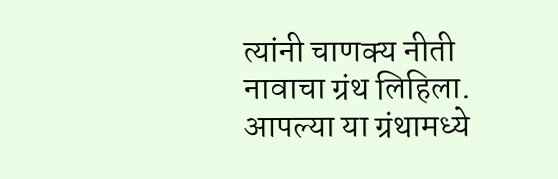त्यांनी चाणक्य नीती नावाचा ग्रंथ लिहिला. आपल्या या ग्रंथामध्ये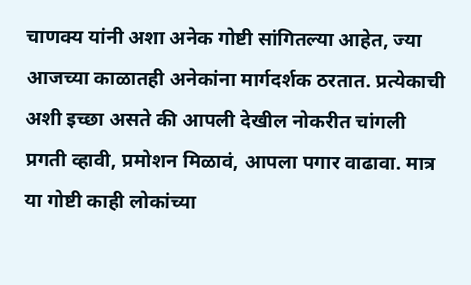चाणक्य यांनी अशा अनेक गोष्टी सांगितल्या आहेत, ज्या आजच्या काळातही अनेकांना मार्गदर्शक ठरतात. प्रत्येकाची अशी इच्छा असते की आपली देखील नोकरीत चांगली प्रगती व्हावी, प्रमोशन मिळावं, आपला पगार वाढावा. मात्र या गोष्टी काही लोकांच्या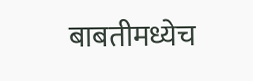बाबतीमध्येच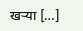खऱ्या […]